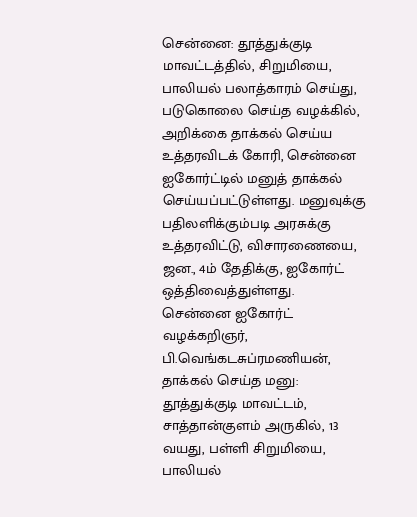சென்னை: தூத்துக்குடி மாவட்டத்தில், சிறுமியை, பாலியல் பலாத்காரம் செய்து, படுகொலை செய்த வழக்கில், அறிக்கை தாக்கல் செய்ய உத்தரவிடக் கோரி, சென்னை ஐகோர்ட்டில் மனுத் தாக்கல் செய்யப்பட்டுள்ளது. மனுவுக்கு பதிலளிக்கும்படி அரசுக்கு உத்தரவிட்டு, விசாரணையை, ஜன., 4ம் தேதிக்கு, ஐகோர்ட் ஒத்திவைத்துள்ளது.
சென்னை ஐகோர்ட் வழக்கறிஞர், பி.வெங்கடசுப்ரமணியன், தாக்கல் செய்த மனு: தூத்துக்குடி மாவட்டம், சாத்தான்குளம் அருகில், 13 வயது, பள்ளி சிறுமியை, பாலியல்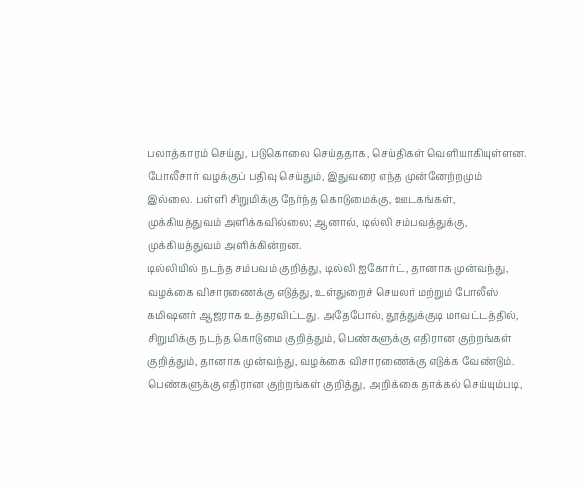பலாத்காரம் செய்து, படுகொலை செய்ததாக, செய்திகள் வெளியாகியுள்ளன.
போலீசார் வழக்குப் பதிவு செய்தும், இதுவரை எந்த முன்னேற்றமும் இல்லை. பள்ளி சிறுமிக்கு நேர்ந்த கொடுமைக்கு, ஊடகங்கள், முக்கியத்துவம் அளிக்கவில்லை; ஆனால், டில்லி சம்பவத்துக்கு, முக்கியத்துவம் அளிக்கின்றன.
டில்லியில் நடந்த சம்பவம் குறித்து, டில்லி ஐகோர்ட், தானாக முன்வந்து, வழக்கை விசாரணைக்கு எடுத்து, உள்துறைச் செயலர் மற்றும் போலீஸ் கமிஷனர் ஆஜராக உத்தரவிட்டது. அதேபோல், தூத்துக்குடி மாவட்டத்தில், சிறுமிக்கு நடந்த கொடுமை குறித்தும், பெண்களுக்கு எதிரான குற்றங்கள் குறித்தும், தானாக முன்வந்து, வழக்கை விசாரணைக்கு எடுக்க வேண்டும்.
பெண்களுக்கு எதிரான குற்றங்கள் குறித்து, அறிக்கை தாக்கல் செய்யும்படி,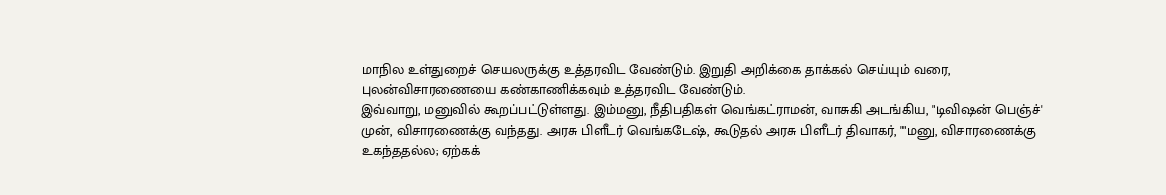மாநில உள்துறைச் செயலருக்கு உத்தரவிட வேண்டும். இறுதி அறிக்கை தாக்கல் செய்யும் வரை, புலன்விசாரணையை கண்காணிக்கவும் உத்தரவிட வேண்டும்.
இவ்வாறு, மனுவில் கூறப்பட்டுள்ளது. இம்மனு, நீதிபதிகள் வெங்கட்ராமன், வாசுகி அடங்கிய, "டிவிஷன் பெஞ்ச்' முன், விசாரணைக்கு வந்தது. அரசு பிளீடர் வெங்கடேஷ், கூடுதல் அரசு பிளீடர் திவாகர், ""மனு, விசாரணைக்கு உகந்ததல்ல; ஏற்கக்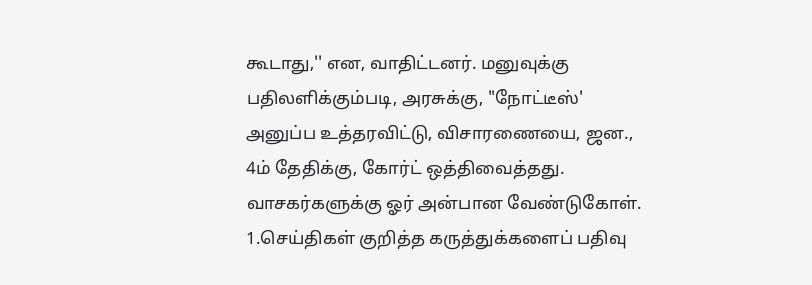கூடாது,'' என, வாதிட்டனர். மனுவுக்கு பதிலளிக்கும்படி, அரசுக்கு, "நோட்டீஸ்' அனுப்ப உத்தரவிட்டு, விசாரணையை, ஜன., 4ம் தேதிக்கு, கோர்ட் ஒத்திவைத்தது.
வாசகர்களுக்கு ஓர் அன்பான வேண்டுகோள்.
1.செய்திகள் குறித்த கருத்துக்களைப் பதிவு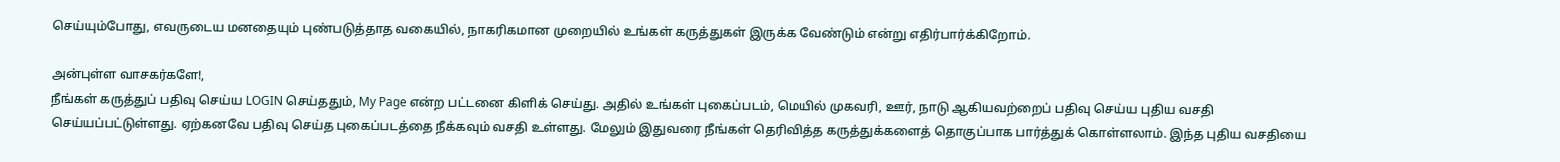செய்யும்போது, எவருடைய மனதையும் புண்படுத்தாத வகையில், நாகரிகமான முறையில் உங்கள் கருத்துகள் இருக்க வேண்டும் என்று எதிர்பார்க்கிறோம்.

அன்புள்ள வாசகர்களே!,
நீங்கள் கருத்துப் பதிவு செய்ய LOGIN செய்ததும், My Page என்ற பட்டனை கிளிக் செய்து. அதில் உங்கள் புகைப்படம், மெயில் முகவரி, ஊர், நாடு ஆகியவற்றைப் பதிவு செய்ய புதிய வசதி செய்யப்பட்டுள்ளது. ஏற்கனவே பதிவு செய்த புகைப்படத்தை நீக்கவும் வசதி உள்ளது. மேலும் இதுவரை நீங்கள் தெரிவித்த கருத்துக்களைத் தொகுப்பாக பார்த்துக் கொள்ளலாம். இந்த புதிய வசதியை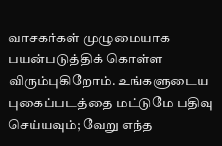வாசகர்கள் முழுமையாக பயன்படுத்திக் கொள்ள விரும்புகிறோம். உங்களுடைய புகைப்படத்தை மட்டுமே பதிவு செய்யவும்; வேறு எந்த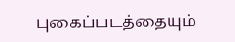புகைப்படத்தையும்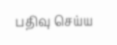பதிவு செய்ய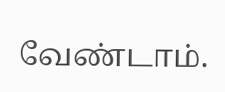வேண்டாம்.